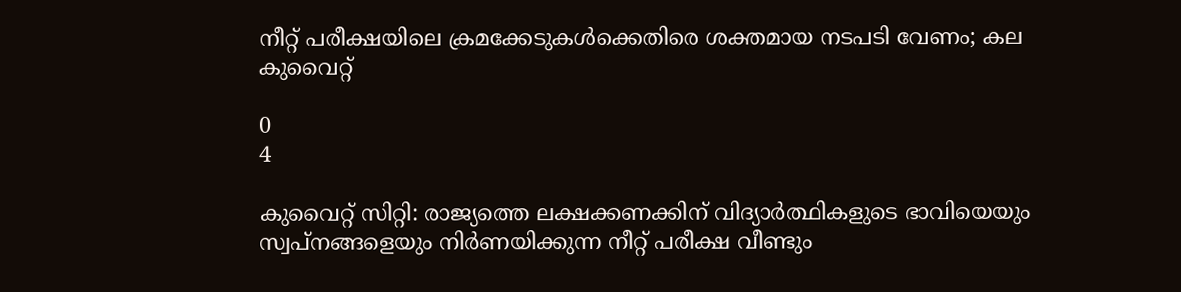നീറ്റ് പരീക്ഷയിലെ ക്രമക്കേടുകൾക്കെതിരെ ശക്തമായ നടപടി വേണം; കല കുവൈറ്റ്

0
4

കുവൈറ്റ് സിറ്റി: രാജ്യത്തെ ലക്ഷക്കണക്കിന് വിദ്യാർത്ഥികളുടെ ഭാവിയെയും സ്വപ്നങ്ങളെയും നിർണയിക്കുന്ന നീറ്റ് പരീക്ഷ വീണ്ടും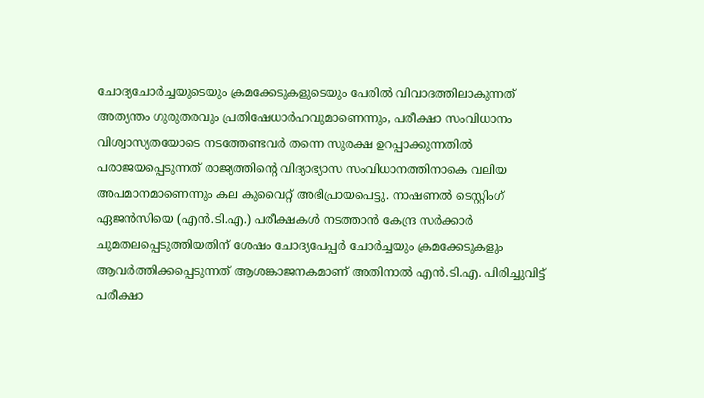ചോദ്യചോർച്ചയുടെയും ക്രമക്കേടുകളുടെയും പേരിൽ വിവാദത്തിലാകുന്നത് അത്യന്തം ഗുരുതരവും പ്രതിഷേധാർഹവുമാണെന്നും, പരീക്ഷാ സംവിധാനം വിശ്വാസ്യതയോടെ നടത്തേണ്ടവർ തന്നെ സുരക്ഷ ഉറപ്പാക്കുന്നതിൽ പരാജയപ്പെടുന്നത് രാജ്യത്തിന്റെ വിദ്യാഭ്യാസ സംവിധാനത്തിനാകെ വലിയ അപമാനമാണെന്നും കല കുവൈറ്റ്‌ അഭിപ്രായപെട്ടു. നാഷണൽ ടെസ്റ്റിംഗ് ഏജൻസിയെ (എൻ.ടി.എ.) പരീക്ഷകൾ നടത്താൻ കേന്ദ്ര സർക്കാർ ചുമതലപ്പെടുത്തിയതിന് ശേഷം ചോദ്യപേപ്പർ ചോർച്ചയും ക്രമക്കേടുകളും ആവർത്തിക്കപ്പെടുന്നത് ആശങ്കാജനകമാണ് അതിനാൽ എൻ.ടി.എ. പിരിച്ചുവിട്ട് പരീക്ഷാ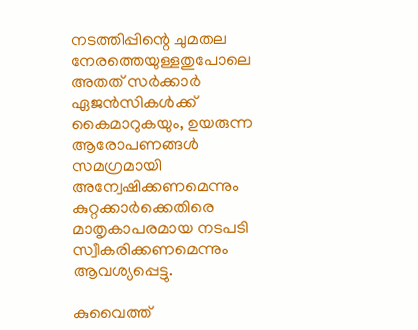നടത്തിപ്പിന്റെ ചുമതല നേരത്തെയുള്ളതുപോലെ അതത് സർക്കാർ ഏജൻസികൾക്ക് കൈമാറുകയും, ഉയരുന്ന ആരോപണങ്ങൾ സമഗ്രമായി അന്വേഷിക്കണമെന്നും കുറ്റക്കാർക്കെതിരെ മാതൃകാപരമായ നടപടി സ്വീകരിക്കണമെന്നും ആവശ്യപ്പെട്ടു.

കുവൈത്ത്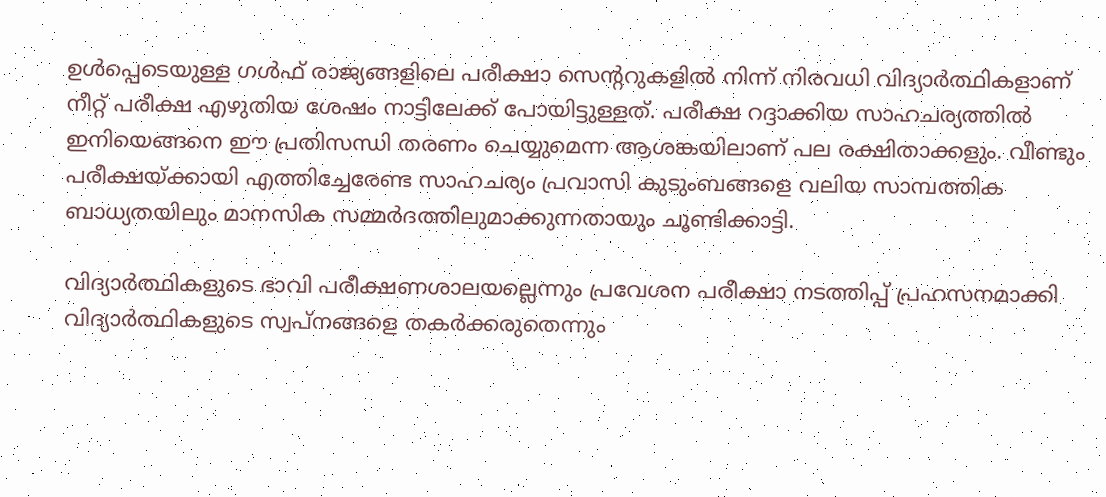ഉൾപ്പെടെയുള്ള ഗൾഫ് രാജ്യങ്ങളിലെ പരീക്ഷാ സെന്ററുകളിൽ നിന്ന് നിരവധി വിദ്യാർത്ഥികളാണ് നീറ്റ് പരീക്ഷ എഴുതിയ ശേഷം നാട്ടിലേക്ക് പോയിട്ടുള്ളത്. പരീക്ഷ റദ്ദാക്കിയ സാഹചര്യത്തിൽ ഇനിയെങ്ങനെ ഈ പ്രതിസന്ധി തരണം ചെയ്യുമെന്ന ആശങ്കയിലാണ് പല രക്ഷിതാക്കളും. വീണ്ടും പരീക്ഷയ്ക്കായി എത്തിച്ചേരേണ്ട സാഹചര്യം പ്രവാസി കുടുംബങ്ങളെ വലിയ സാമ്പത്തിക ബാധ്യതയിലും മാനസിക സമ്മർദത്തിലുമാക്കുന്നതായും ചൂണ്ടിക്കാട്ടി.

വിദ്യാർത്ഥികളുടെ ഭാവി പരീക്ഷണശാലയല്ലെന്നും പ്രവേശന പരീക്ഷാ നടത്തിപ്പ് പ്രഹസനമാക്കി വിദ്യാർത്ഥികളുടെ സ്വപ്നങ്ങളെ തകർക്കരുതെന്നും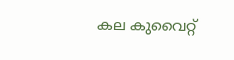കല കുവൈറ്റ്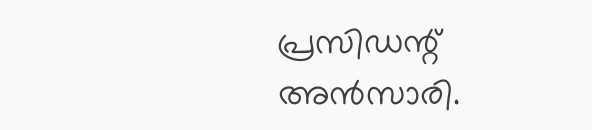പ്രസിഡന്റ് അൻസാരി.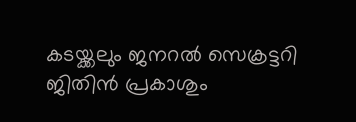കടയ്ക്കലും ജനറൽ സെക്രട്ടറി ജിതിൻ പ്രകാശും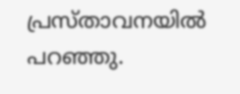പ്രസ്താവനയിൽ പറഞ്ഞു.